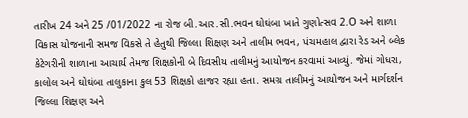તારીખ 24 અને 25 /01/2022 ના રોજ બી.આર.સી.ભવન ઘોઘંબા ખાતે ગુણોત્સવ 2.O અને શાળા વિકાસ યોજનાની સમજ વિકસે તે હેતુથી જિલ્લા શિક્ષણ અને તાલીમ ભવન, પંચમહાલ દ્વારા રેડ અને બ્લેક કેટેગરીની શાળાના આચાર્ય તેમજ શિક્ષકોની બે દિવસીય તાલીમનું આયોજન કરવામાં આવ્યું. જેમાં ગોધરા, કાલોલ અને ઘોઘંબા તાલુકાના કુલ 53 શિક્ષકો હાજર રહ્યા હતા. સમગ્ર તાલીમનું આયોજન અને માર્ગદર્શન જિલ્લા શિક્ષણ અને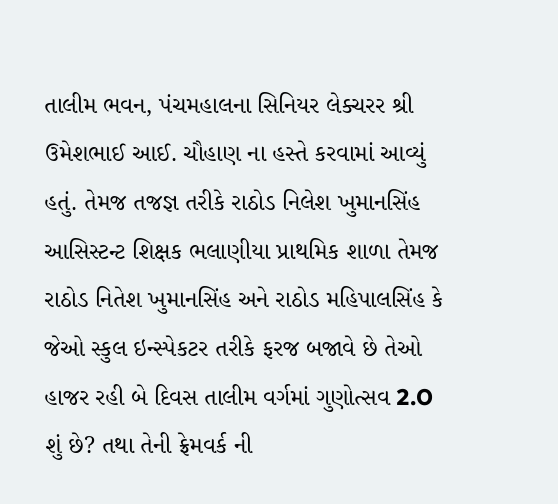તાલીમ ભવન, પંચમહાલના સિનિયર લેક્ચરર શ્રી ઉમેશભાઈ આઈ. ચૌહાણ ના હસ્તે કરવામાં આવ્યું હતું. તેમજ તજજ્ઞ તરીકે રાઠોડ નિલેશ ખુમાનસિંહ આસિસ્ટન્ટ શિક્ષક ભલાણીયા પ્રાથમિક શાળા તેમજ રાઠોડ નિતેશ ખુમાનસિંહ અને રાઠોડ મહિપાલસિંહ કે જેઓ સ્કુલ ઇન્સ્પેકટર તરીકે ફરજ બજાવે છે તેઓ હાજર રહી બે દિવસ તાલીમ વર્ગમાં ગુણોત્સવ 2.O શું છે? તથા તેની ફ્રેમવર્ક ની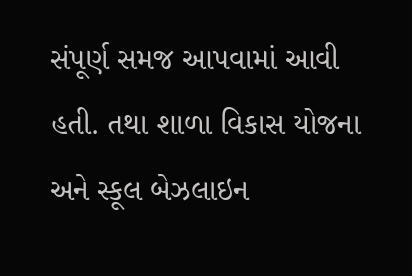સંપૂર્ણ સમજ આપવામાં આવી હતી. તથા શાળા વિકાસ યોજના અને સ્કૂલ બેઝલાઇન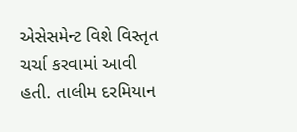એસેસમેન્ટ વિશે વિસ્તૃત ચર્ચા કરવામાં આવી હતી. તાલીમ દરમિયાન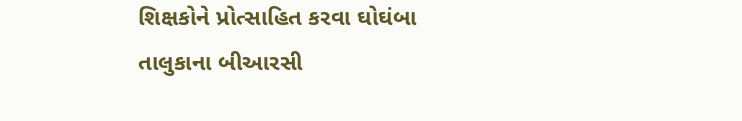શિક્ષકોને પ્રોત્સાહિત કરવા ઘોઘંબા તાલુકાના બીઆરસી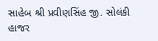સાહેબ શ્રી પ્રવીણસિંહ જી. સોલંકી હાજર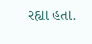રહ્યા હતા.